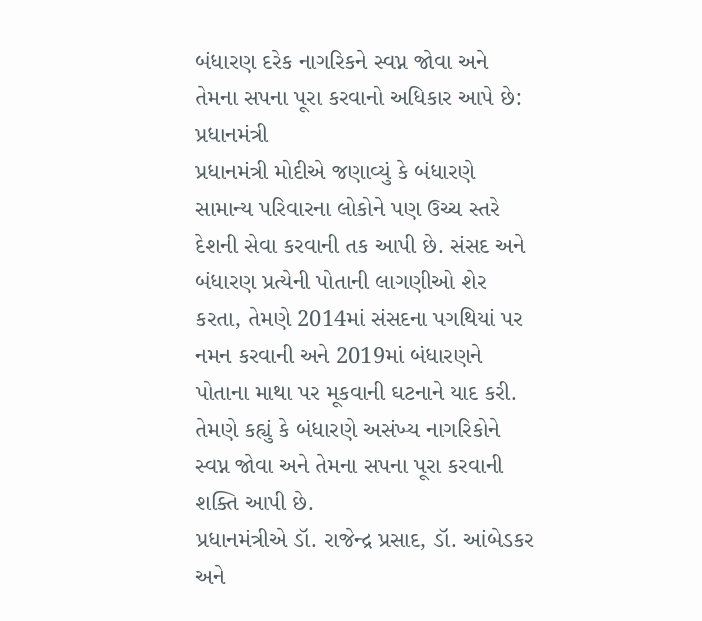બંધારણ દરેક નાગરિકને સ્વપ્ન જોવા અને તેમના સપના પૂરા કરવાનો અધિકાર આપે છે: પ્રધાનમંત્રી
પ્રધાનમંત્રી મોદીએ જણાવ્યું કે બંધારણે સામાન્ય પરિવારના લોકોને પણ ઉચ્ચ સ્તરે દેશની સેવા કરવાની તક આપી છે. સંસદ અને બંધારણ પ્રત્યેની પોતાની લાગણીઓ શેર કરતા, તેમણે 2014માં સંસદના પગથિયાં પર નમન કરવાની અને 2019માં બંધારણને પોતાના માથા પર મૂકવાની ઘટનાને યાદ કરી. તેમણે કહ્યું કે બંધારણે અસંખ્ય નાગરિકોને સ્વપ્ન જોવા અને તેમના સપના પૂરા કરવાની શક્તિ આપી છે.
પ્રધાનમંત્રીએ ડૉ. રાજેન્દ્ર પ્રસાદ, ડૉ. આંબેડકર અને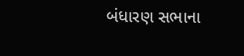બંધારણ સભાના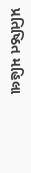પ્રતિષ્ઠિત મહિલા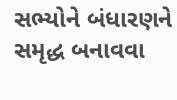સભ્યોને બંધારણને સમૃદ્ધ બનાવવા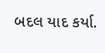બદલ યાદ કર્યા.